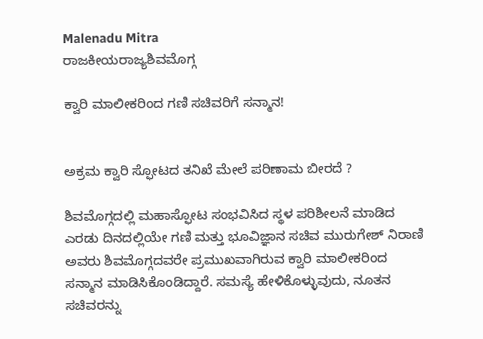Malenadu Mitra
ರಾಜಕೀಯರಾಜ್ಯಶಿವಮೊಗ್ಗ

ಕ್ವಾರಿ ಮಾಲೀಕರಿಂದ ಗಣಿ ಸಚಿವರಿಗೆ ಸನ್ಮಾನ!


ಅಕ್ರಮ ಕ್ವಾರಿ ಸ್ಫೋಟದ ತನಿಖೆ ಮೇಲೆ ಪರಿಣಾಮ ಬೀರದೆ ?

ಶಿವಮೊಗ್ಗದಲ್ಲಿ ಮಹಾಸ್ಫೋಟ ಸಂಭವಿಸಿದ ಸ್ಥಳ ಪರಿಶೀಲನೆ ಮಾಡಿದ ಎರಡು ದಿನದಲ್ಲಿಯೇ ಗಣಿ ಮತ್ತು ಭೂವಿಜ್ಞಾನ ಸಚಿವ ಮುರುಗೇಶ್ ನಿರಾಣಿ ಅವರು ಶಿವಮೊಗ್ಗದವರೇ ಪ್ರಮುಖವಾಗಿರುವ ಕ್ವಾರಿ ಮಾಲೀಕರಿಂದ ಸನ್ಮಾನ ಮಾಡಿಸಿಕೊಂಡಿದ್ದಾರೆ. ಸಮಸ್ಯೆ ಹೇಳಿಕೊಳ್ಳುವುದು, ನೂತನ ಸಚಿವರನ್ನು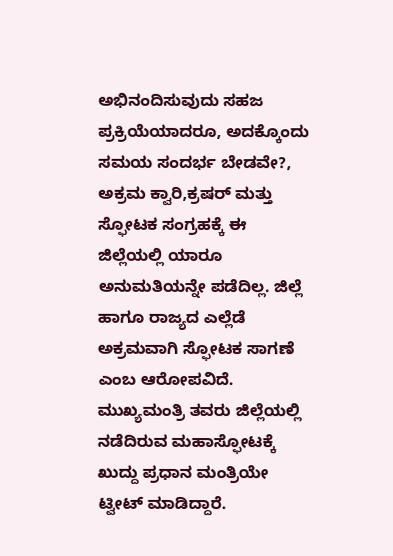ಅಭಿನಂದಿಸುವುದು ಸಹಜ ಪ್ರಕ್ರಿಯೆಯಾದರೂ, ಅದಕ್ಕೊಂದು ಸಮಯ ಸಂದರ್ಭ ಬೇಡವೇ?, ಅಕ್ರಮ ಕ್ವಾರಿ,ಕ್ರಷರ್ ಮತ್ತು ಸ್ಫೋಟಕ ಸಂಗ್ರಹಕ್ಕೆ ಈ ಜಿಲ್ಲೆಯಲ್ಲಿ ಯಾರೂ ಅನುಮತಿಯನ್ನೇ ಪಡೆದಿಲ್ಲ. ಜಿಲ್ಲೆ ಹಾಗೂ ರಾಜ್ಯದ ಎಲ್ಲೆಡೆ ಅಕ್ರಮವಾಗಿ ಸ್ಫೋಟಕ ಸಾಗಣೆ ಎಂಬ ಆರೋಪವಿದೆ. ಮುಖ್ಯಮಂತ್ರಿ ತವರು ಜಿಲ್ಲೆಯಲ್ಲಿ ನಡೆದಿರುವ ಮಹಾಸ್ಫೋಟಕ್ಕೆ ಖುದ್ದು ಪ್ರಧಾನ ಮಂತ್ರಿಯೇ ಟ್ವೀಟ್ ಮಾಡಿದ್ದಾರೆ.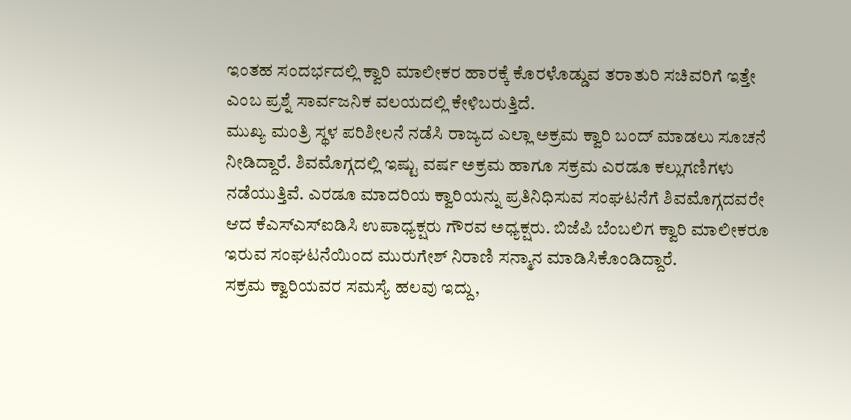ಇಂತಹ ಸಂದರ್ಭದಲ್ಲಿ ಕ್ವಾರಿ ಮಾಲೀಕರ ಹಾರಕ್ಕೆ ಕೊರಳೊಡ್ಡುವ ತರಾತುರಿ ಸಚಿವರಿಗೆ ಇತ್ತೇ ಎಂಬ ಪ್ರಶ್ನೆ ಸಾರ್ವಜನಿಕ ವಲಯದಲ್ಲಿ ಕೇಳಿಬರುತ್ತಿದೆ.
ಮುಖ್ಯ ಮಂತ್ರಿ ಸ್ಥಳ ಪರಿಶೀಲನೆ ನಡೆಸಿ ರಾಜ್ಯದ ಎಲ್ಲಾ ಅಕ್ರಮ ಕ್ವಾರಿ ಬಂದ್ ಮಾಡಲು ಸೂಚನೆ ನೀಡಿದ್ದಾರೆ. ಶಿವಮೊಗ್ಗದಲ್ಲಿ ಇಷ್ಟು ವರ್ಷ ಅಕ್ರಮ ಹಾಗೂ ಸಕ್ರಮ ಎರಡೂ ಕಲ್ಲುಗಣಿಗಳು ನಡೆಯುತ್ತಿವೆ. ಎರಡೂ ಮಾದರಿಯ ಕ್ವಾರಿಯನ್ನು ಪ್ರತಿನಿಧಿಸುವ ಸಂಘಟನೆಗೆ ಶಿವಮೊಗ್ಗದವರೇ ಆದ ಕೆಎಸ್‌ಎಸ್‌ಐಡಿಸಿ ಉಪಾಧ್ಯಕ್ಷರು ಗೌರವ ಅಧ್ಯಕ್ಷರು. ಬಿಜೆಪಿ ಬೆಂಬಲಿಗ ಕ್ವಾರಿ ಮಾಲೀಕರೂ ಇರುವ ಸಂಘಟನೆಯಿಂದ ಮುರುಗೇಶ್ ನಿರಾಣಿ ಸನ್ಮಾನ ಮಾಡಿಸಿಕೊಂಡಿದ್ದಾರೆ.
ಸಕ್ರಮ ಕ್ವಾರಿಯವರ ಸಮಸ್ಯೆ ಹಲವು ಇದ್ದು,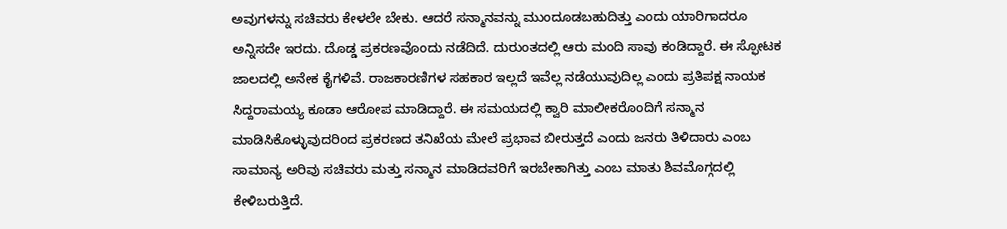ಅವುಗಳನ್ನು ಸಚಿವರು ಕೇಳಲೇ ಬೇಕು. ಆದರೆ ಸನ್ಮಾನವನ್ನು ಮುಂದೂಡಬಹುದಿತ್ತು ಎಂದು ಯಾರಿಗಾದರೂ ಅನ್ನಿಸದೇ ಇರದು. ದೊಡ್ಡ ಪ್ರಕರಣವೊಂದು ನಡೆದಿದೆ. ದುರುಂತದಲ್ಲಿ ಆರು ಮಂದಿ ಸಾವು ಕಂಡಿದ್ದಾರೆ. ಈ ಸ್ಫೋಟಕ ಜಾಲದಲ್ಲಿ ಅನೇಕ ಕೈಗಳಿವೆ. ರಾಜಕಾರಣಿಗಳ ಸಹಕಾರ ಇಲ್ಲದೆ ಇವೆಲ್ಲ ನಡೆಯುವುದಿಲ್ಲ ಎಂದು ಪ್ರತಿಪಕ್ಷ ನಾಯಕ ಸಿದ್ದರಾಮಯ್ಯ ಕೂಡಾ ಆರೋಪ ಮಾಡಿದ್ದಾರೆ. ಈ ಸಮಯದಲ್ಲಿ ಕ್ವಾರಿ ಮಾಲೀಕರೊಂದಿಗೆ ಸನ್ಮಾನ ಮಾಡಿಸಿಕೊಳ್ಳುವುದರಿಂದ ಪ್ರಕರಣದ ತನಿಖೆಯ ಮೇಲೆ ಪ್ರಭಾವ ಬೀರುತ್ತದೆ ಎಂದು ಜನರು ತಿಳಿದಾರು ಎಂಬ ಸಾಮಾನ್ಯ ಅರಿವು ಸಚಿವರು ಮತ್ತು ಸನ್ಮಾನ ಮಾಡಿದವರಿಗೆ ಇರಬೇಕಾಗಿತ್ತು ಎಂಬ ಮಾತು ಶಿವಮೊಗ್ಗದಲ್ಲಿ ಕೇಳಿಬರುತ್ತಿದೆ.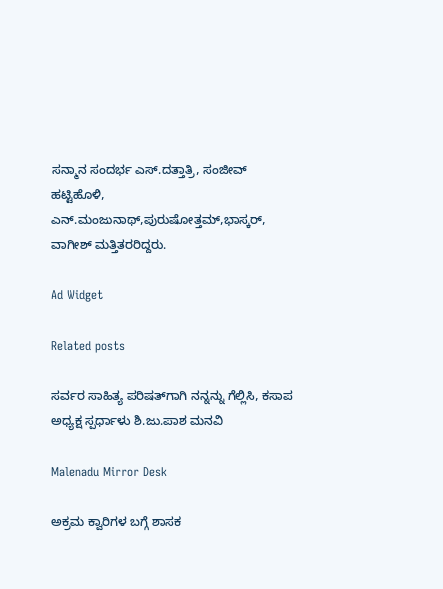ಸನ್ಮಾನ ಸಂದರ್ಭ ಎಸ್.ದತ್ತಾತ್ರಿ, ಸಂಜೀವ್ ಹಟ್ಟಿಹೊಳಿ, ಎನ್.ಮಂಜುನಾಥ್,ಪುರುಷೋತ್ತಮ್,ಭಾಸ್ಕರ್, ವಾಗೀಶ್ ಮತ್ತಿತರರಿದ್ದರು.

Ad Widget

Related posts

ಸರ್ವರ ಸಾಹಿತ್ಯ ಪರಿಷತ್‌ಗಾಗಿ ನನ್ನನ್ನು ಗೆಲ್ಲಿಸಿ, ಕಸಾಪ ಅಧ್ಯಕ್ಷ ಸ್ಪರ್ಧಾಳು ಶಿ.ಜು.ಪಾಶ ಮನವಿ

Malenadu Mirror Desk

ಅಕ್ರಮ ಕ್ವಾರಿಗಳ ಬಗ್ಗೆ ಶಾಸಕ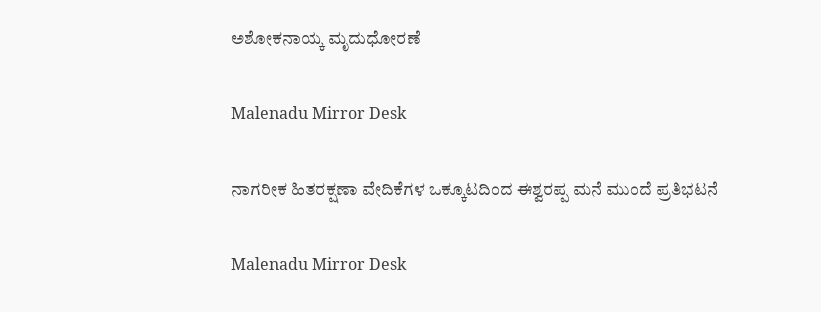ಅಶೋಕನಾಯ್ಕ ಮೃದುಧೋರಣೆ

Malenadu Mirror Desk

ನಾಗರೀಕ ಹಿತರಕ್ಷಣಾ ವೇದಿಕೆಗಳ ಒಕ್ಕೂಟದಿಂದ ಈಶ್ವರಪ್ಪ ಮನೆ ಮುಂದೆ ಪ್ರತಿಭಟನೆ

Malenadu Mirror Desk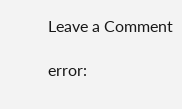Leave a Comment

error: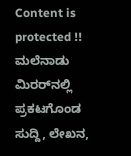Content is protected !! ಮಲೆನಾಡು ಮಿರರ್‌ನಲ್ಲಿ ಪ್ರಕಟಗೊಂಡ ಸುದ್ದಿ, ಲೇಖನ,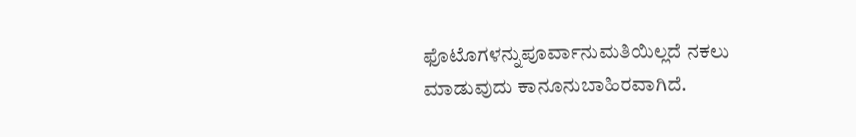ಫೊಟೊಗಳನ್ನುಪೂರ್ವಾನುಮತಿಯಿಲ್ಲದೆ ನಕಲು ಮಾಡುವುದು ಕಾನೂನುಬಾಹಿರವಾಗಿದೆ.